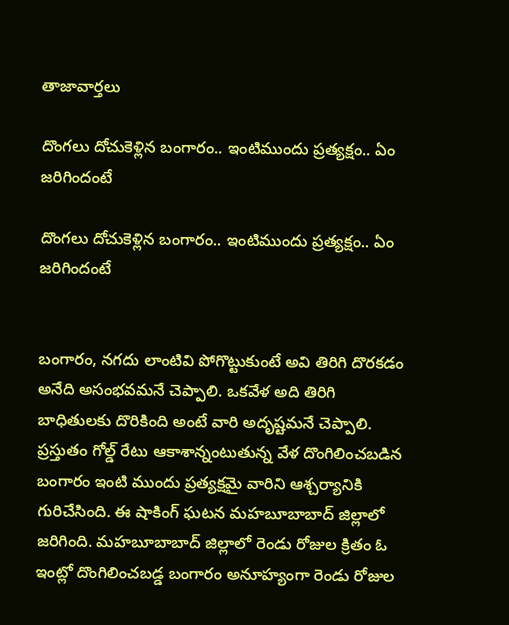తాజావార్తలు

దొంగలు దోచుకెళ్లిన బంగారం.. ఇంటిముందు ప్రత్యక్షం.. ఏం జరిగిందంటే

దొంగలు దోచుకెళ్లిన బంగారం.. ఇంటిముందు ప్రత్యక్షం.. ఏం జరిగిందంటే


బంగారం, నగదు లాంటివి పోగొట్టుకుంటే అవి తిరిగి దొరకడం అనేది అసంభవమనే చెప్పాలి. ఒకవేళ అది తిరిగి బాధితులకు దొరికింది అంటే వారి అదృష్టమనే చెప్పాలి. ప్రస్తుతం గోల్డ్‌ రేటు ఆకాశాన్నంటుతున్న వేళ దొంగిలించబడిన బంగారం ఇంటి ముందు ప్రత్యక్షమై వారిని ఆశ్చర్యానికి గురిచేసింది. ఈ షాకింగ్‌ ఘటన మహబూబాబాద్‌ జిల్లాలో జరిగింది. మహబూబాబాద్ జిల్లాలో రెండు రోజుల క్రితం ఓ ఇంట్లో దొంగిలించబడ్డ బంగారం అనూహ్యంగా రెండు రోజుల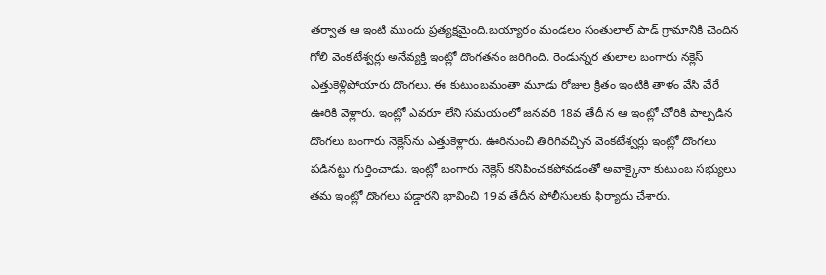తర్వాత ఆ ఇంటి ముందు ప్రత్యక్షమైంది.బయ్యారం మండలం సంతులాల్ పాడ్ గ్రామానికి చెందిన గోలి వెంకటేశ్వర్లు అనేవ్యక్తి ఇంట్లో దొంగతనం జరిగింది. రెండున్నర తులాల బంగారు నక్లెస్ ఎత్తుకెళ్లిపోయారు దొంగలు. ఈ కుటుంబమంతా మూడు రోజుల క్రితం ఇంటికి తాళం వేసి వేరే ఊరికి వెళ్లారు. ఇంట్లో ఎవరూ లేని సమయంలో జనవరి 18వ తేదీ న ఆ ఇంట్లో చోరికి పాల్పడిన దొంగలు బంగారు నెక్లెస్‌ను ఎత్తుకెళ్లారు. ఊరినుంచి తిరిగివచ్చిన వెంకటేశ్వర్లు ఇంట్లో దొంగలు పడినట్టు గుర్తించాడు. ఇంట్లో బంగారు నెక్లెస్ కనిపించకపోవడంతో అవాక్కైనా కుటుంబ సభ్యులు తమ ఇంట్లో దొంగలు పడ్డారని భావించి 19వ తేదీన పోలీసులకు ఫిర్యాదు చేశారు.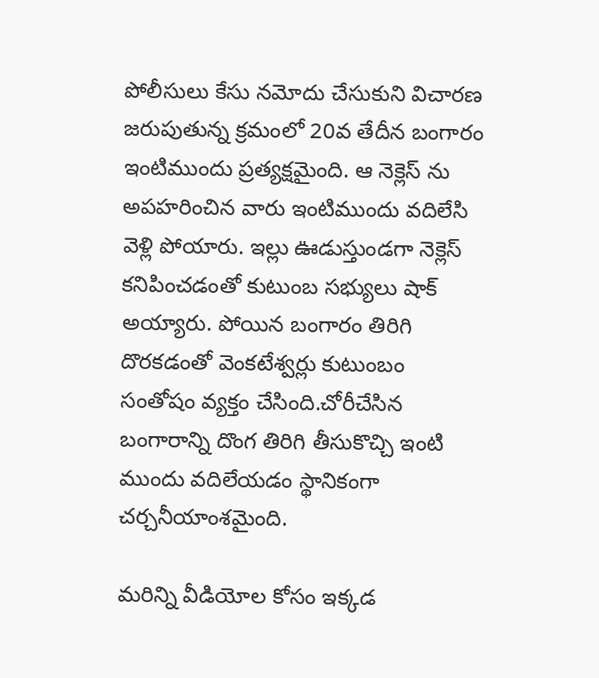పోలీసులు కేసు నమోదు చేసుకుని విచారణ జరుపుతున్న క్రమంలో 20వ తేదీన బంగారం ఇంటిముందు ప్రత్యక్షమైంది. ఆ నెక్లెస్ ను అపహరించిన వారు ఇంటిముందు వదిలేసి వెళ్లి పోయారు. ఇల్లు ఊడుస్తుండగా నెక్లెస్‌ కనిపించడంతో కుటుంబ సభ్యులు షాక్ అయ్యారు. పోయిన బంగారం తిరిగి దొరకడంతో వెంకటేశ్వర్లు కుటుంబం సంతోషం వ్యక్తం చేసింది.చోరీచేసిన బంగారాన్ని దొంగ తిరిగి తీసుకొచ్చి ఇంటి ముందు వదిలేయడం స్థానికంగా చర్చనీయాంశమైంది.

మరిన్ని వీడియోల కోసం ఇక్కడ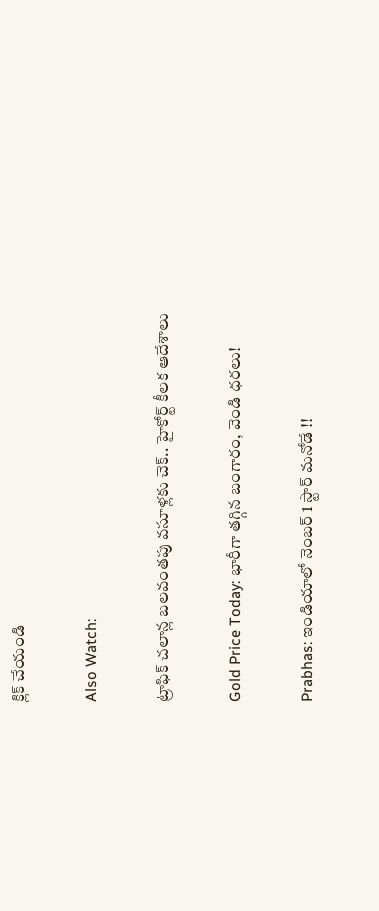క్లిక్ చేయండి

Also Watch:

ట్రాఫిక్‌ చలాన్ల బలవంతపు వసూళ్లకు చెక్‌.. హైకోర్ట్‌ కీలక ఆదేశాలు

Gold Price Today: భారీగా తగ్గిన బంగారం, వెండి ధరలు!

Prabhas: ఇండియాలో నెంబర్ 1 స్టార్ మనోడే !!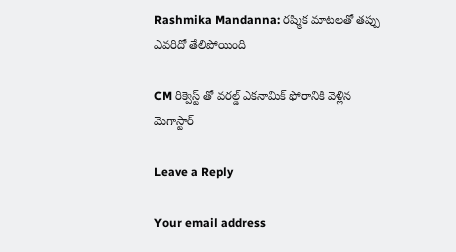Rashmika Mandanna: రష్మిక మాటలతో తప్పు ఎవరిదో తేలిపోయింది

CM రిక్వెస్ట్ తో వరల్డ్ ఎకనామిక్ ఫోరానికి వెళ్లిన మెగాస్టార్

Leave a Reply

Your email address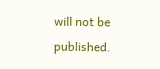will not be published.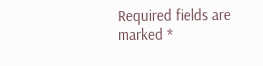Required fields are marked *